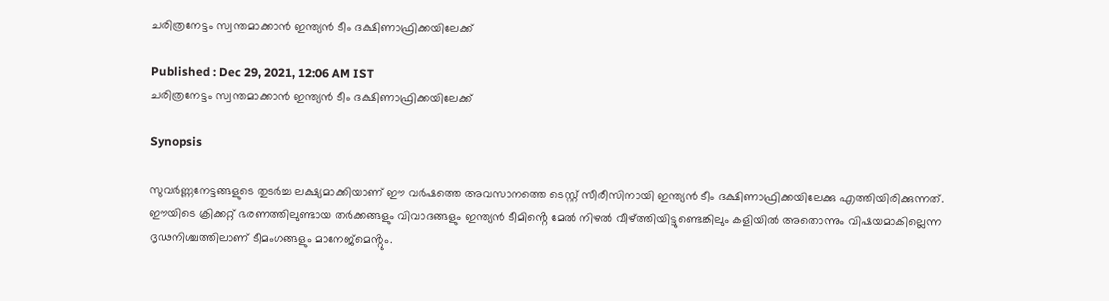ചരിത്രനേട്ടം സ്വന്തമാക്കാൻ ഇന്ത്യൻ ടീം ദക്ഷിണാഫ്രിക്കയിലേക്ക്

Published : Dec 29, 2021, 12:06 AM IST
ചരിത്രനേട്ടം സ്വന്തമാക്കാൻ ഇന്ത്യൻ ടീം ദക്ഷിണാഫ്രിക്കയിലേക്ക്

Synopsis

സുവർണ്ണനേട്ടങ്ങളുടെ തുടർച്ച ലക്ഷ്യമാക്കിയാണ് ഈ വർഷത്തെ അവസാനത്തെ ടെസ്റ്റ് സീരീസിനായി ഇന്ത്യൻ ടീം ദക്ഷിണാഫ്രിക്കയിലേക്കു എത്തിയിരിക്കുന്നത്. ഈയിടെ ക്രിക്കറ്റ് ഭരണത്തിലുണ്ടായ തർക്കങ്ങളും വിവാദങ്ങളും ഇന്ത്യൻ ടീമിൻ്റെ മേൽ നിഴൽ വീഴ്ത്തിയിട്ടുണ്ടെങ്കിലും കളിയിൽ അതൊന്നും വിഷയമാകില്ലെന്ന ദൃഢനിശ്ചത്തിലാണ് ടീമംഗങ്ങളും മാനേജ്മെൻ്റും.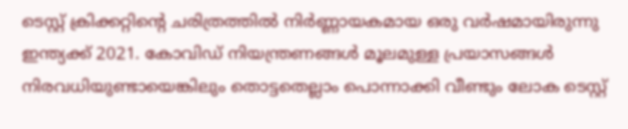ടെസ്റ്റ് ക്രിക്കറ്റിൻ്റെ ചരിത്രത്തിൽ നിർണ്ണായകമായ ഒരു വർഷമായിരുന്നു ഇന്ത്യക്ക് 2021. കോവിഡ് നിയന്ത്രണങ്ങൾ മൂലമുള്ള പ്രയാസങ്ങൾ നിരവധിയുണ്ടായെങ്കിലും തൊട്ടതെല്ലാം പൊന്നാക്കി വീണ്ടും ലോക ടെസ്റ്റ്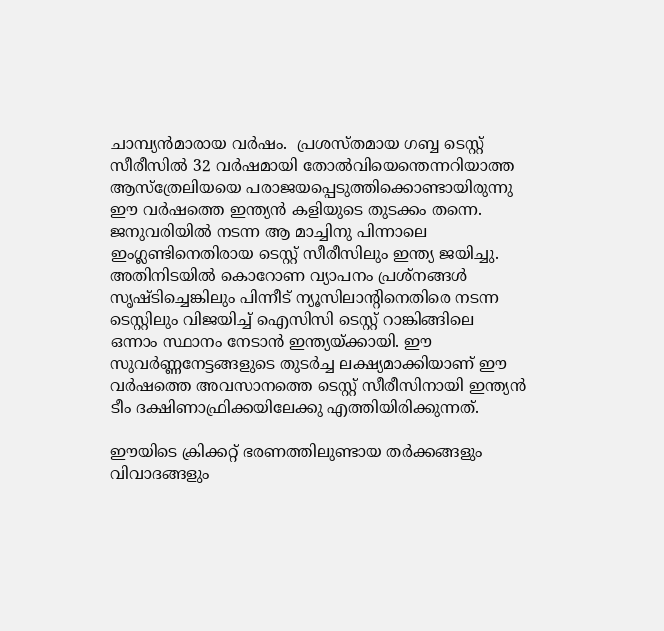ചാമ്പ്യൻമാരായ വർഷം.  പ്രശസ്തമായ ഗബ്ബ ടെസ്റ്റ് സീരീസിൽ 32 വർഷമായി തോൽവിയെന്തെന്നറിയാത്ത ആസ്ത്രേലിയയെ പരാജയപ്പെടുത്തിക്കൊണ്ടായിരുന്നു ഈ വർഷത്തെ ഇന്ത്യൻ കളിയുടെ തുടക്കം തന്നെ. ജനുവരിയിൽ നടന്ന ആ മാച്ചിനു പിന്നാലെ ഇംഗ്ലണ്ടിനെതിരായ ടെസ്റ്റ് സീരീസിലും ഇന്ത്യ ജയിച്ചു. അതിനിടയിൽ കൊറോണ വ്യാപനം പ്രശ്നങ്ങൾ സൃഷ്ടിച്ചെങ്കിലും പിന്നീട് ന്യൂസിലാൻ്റിനെതിരെ നടന്ന ടെസ്റ്റിലും വിജയിച്ച് ഐസിസി ടെസ്റ്റ് റാങ്കിങ്ങിലെ ഒന്നാം സ്ഥാനം നേടാൻ ഇന്ത്യയ്ക്കായി. ഈ സുവർണ്ണനേട്ടങ്ങളുടെ തുടർച്ച ലക്ഷ്യമാക്കിയാണ് ഈ വർഷത്തെ അവസാനത്തെ ടെസ്റ്റ് സീരീസിനായി ഇന്ത്യൻ ടീം ദക്ഷിണാഫ്രിക്കയിലേക്കു എത്തിയിരിക്കുന്നത്.

ഈയിടെ ക്രിക്കറ്റ് ഭരണത്തിലുണ്ടായ തർക്കങ്ങളും വിവാദങ്ങളും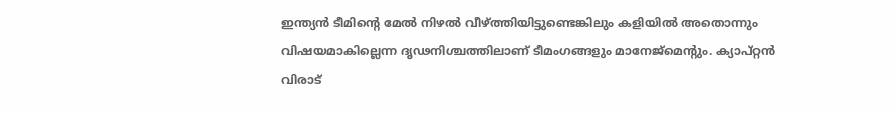ഇന്ത്യൻ ടീമിൻ്റെ മേൽ നിഴൽ വീഴ്ത്തിയിട്ടുണ്ടെങ്കിലും കളിയിൽ അതൊന്നും വിഷയമാകില്ലെന്ന ദൃഢനിശ്ചത്തിലാണ് ടീമംഗങ്ങളും മാനേജ്മെൻ്റും. ക്യാപ്റ്റൻ വിരാട്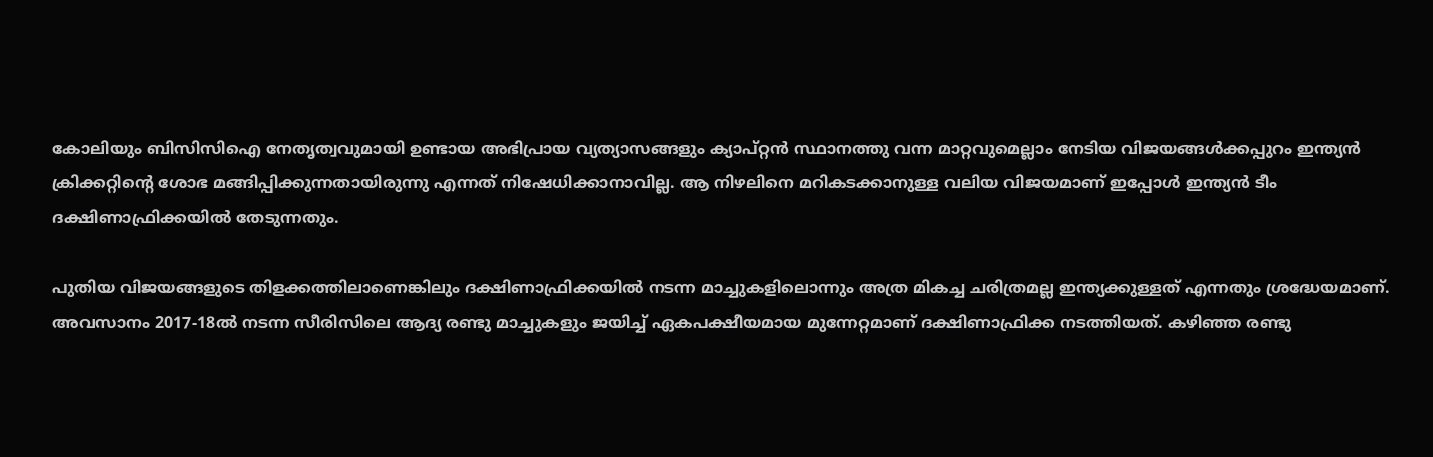കോലിയും ബിസിസിഐ നേതൃത്വവുമായി ഉണ്ടായ അഭിപ്രായ വ്യത്യാസങ്ങളും ക്യാപ്റ്റൻ സ്ഥാനത്തു വന്ന മാറ്റവുമെല്ലാം നേടിയ വിജയങ്ങൾക്കപ്പുറം ഇന്ത്യൻ ക്രിക്കറ്റിൻ്റെ ശോഭ മങ്ങിപ്പിക്കുന്നതായിരുന്നു എന്നത് നിഷേധിക്കാനാവില്ല. ആ നിഴലിനെ മറികടക്കാനുള്ള വലിയ വിജയമാണ് ഇപ്പോൾ ഇന്ത്യൻ ടീം ദക്ഷിണാഫ്രിക്കയിൽ തേടുന്നതും.

പുതിയ വിജയങ്ങളുടെ തിളക്കത്തിലാണെങ്കിലും ദക്ഷിണാഫ്രിക്കയിൽ നടന്ന മാച്ചുകളിലൊന്നും അത്ര മികച്ച ചരിത്രമല്ല ഇന്ത്യക്കുള്ളത് എന്നതും ശ്രദ്ധേയമാണ്. അവസാനം 2017-18ൽ നടന്ന സീരിസിലെ ആദ്യ രണ്ടു മാച്ചുകളും ജയിച്ച് ഏകപക്ഷീയമായ മുന്നേറ്റമാണ് ദക്ഷിണാഫ്രിക്ക നടത്തിയത്. കഴിഞ്ഞ രണ്ടു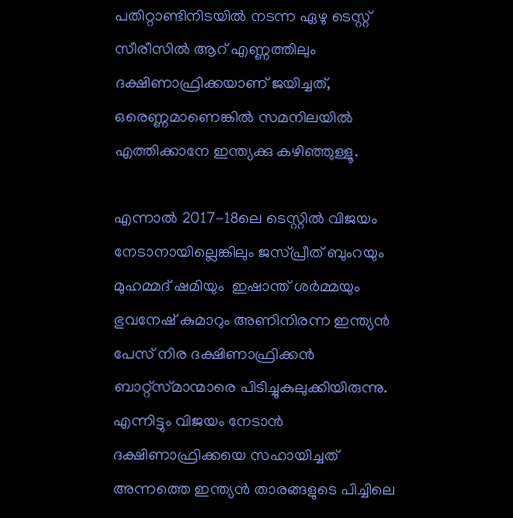പതിറ്റാണ്ടിനിടയിൽ നടന്ന ഏഴു ടെസ്റ്റ് സീരീസിൽ ആറ് എണ്ണത്തിലും ദക്ഷിണാഫ്രിക്കയാണ് ജയിച്ചത്, ഒരെണ്ണമാണെങ്കിൽ സമനിലയിൽ എത്തിക്കാനേ ഇന്ത്യക്കു കഴിഞ്ഞുള്ളൂ.

എന്നാൽ 2017-18ലെ ടെസ്റ്റിൽ വിജയം നേടാനായില്ലെങ്കിലും ജസ്പ്രീത് ബുംറയും മുഹമ്മദ് ഷമിയും  ഇഷാന്ത് ശർമ്മയും ഭുവനേഷ് കുമാറും അണിനിരന്ന ഇന്ത്യൻ പേസ് നിര ദക്ഷിണാഫ്രിക്കൻ ബാറ്റ്സ്‌മാന്മാരെ പിടിച്ചുകുലുക്കിയിരുന്നു. എന്നിട്ടും വിജയം നേടാൻ ദക്ഷിണാഫ്രിക്കയെ സഹായിച്ചത് അന്നത്തെ ഇന്ത്യൻ താരങ്ങളുടെ പിച്ചിലെ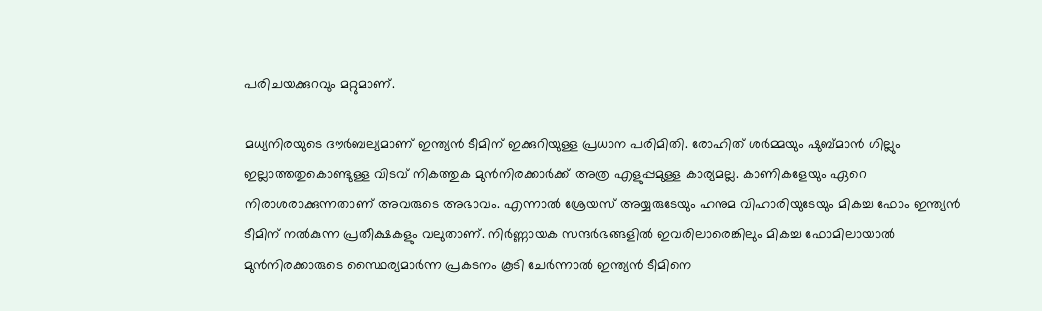പരിചയക്കുറവും മറ്റുമാണ്.

മധ്യനിരയുടെ ദൗർബല്യമാണ് ഇന്ത്യൻ ടീമിന് ഇക്കുറിയുള്ള പ്രധാന പരിമിതി. രോഹിത് ശർമ്മയും ഷുബ്മാൻ ഗില്ലും ഇല്ലാത്തതുകൊണ്ടുള്ള വിടവ് നികത്തുക മുൻനിരക്കാർക്ക് അത്ര എളുപ്പമുള്ള കാര്യമല്ല. കാണികളേയും ഏറെ നിരാശരാക്കുന്നതാണ് അവരുടെ അഭാവം. എന്നാൽ ശ്രേയസ് അയ്യരുടേയും ഹനുമ വിഹാരിയുടേയും മികച്ച ഫോം ഇന്ത്യൻ ടീമിന് നൽകുന്ന പ്രതീക്ഷകളും വലുതാണ്. നിർണ്ണായക സന്ദർഭങ്ങളിൽ ഇവരിലാരെങ്കിലും മികച്ച ഫോമിലായാൽ മുൻനിരക്കാരുടെ സ്ഥൈര്യമാർന്ന പ്രകടനം കൂടി ചേർന്നാൽ ഇന്ത്യൻ ടീമിനെ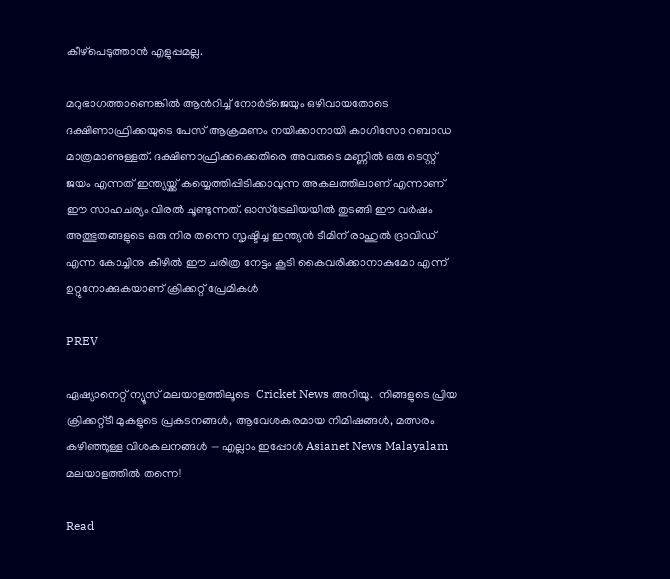കീഴ്പെടുത്താൻ എളുപ്പമല്ല.

മറുഭാഗത്താണെങ്കിൽ ആൻറിച്ച് നോർട്ജെയും ഒഴിവായതോടെ ദക്ഷിണാഫ്രിക്കയുടെ പേസ് ആക്രമണം നയിക്കാനായി കാഗിസോ റബാഡ മാത്രമാണുള്ളത്. ദക്ഷിണാഫ്രിക്കക്കെതിരെ അവരുടെ മണ്ണിൽ ഒരു ടെസ്റ്റ് ജയം എന്നത് ഇന്ത്യയ്ക്ക് കയ്യെത്തിപ്പിടിക്കാവുന്ന അകലത്തിലാണ് എന്നാണ് ഈ സാഹചര്യം വിരൽ ചൂണ്ടുന്നത്. ഓസ്ട്രേലിയയിൽ തുടങ്ങി ഈ വർഷം അത്ഭുതങ്ങളുടെ ഒരു നിര തന്നെ സൃഷ്ടിച്ച ഇന്ത്യൻ ടീമിന് രാഹുൽ ദ്രാവിഡ് എന്ന കോച്ചിനു കീഴിൽ ഈ ചരിത്ര നേട്ടം കൂടി കൈവരിക്കാനാകുമോ എന്ന് ഉറ്റുനോക്കുകയാണ് ക്രിക്കറ്റ് പ്രേമികൾ

PREV

ഏഷ്യാനെറ്റ് ന്യൂസ് മലയാളത്തിലൂടെ  Cricket News അറിയൂ.  നിങ്ങളുടെ പ്രിയ ക്രിക്കറ്റ്ടീ മുകളുടെ പ്രകടനങ്ങൾ, ആവേശകരമായ നിമിഷങ്ങൾ, മത്സരം കഴിഞ്ഞുള്ള വിശകലനങ്ങൾ — എല്ലാം ഇപ്പോൾ Asianet News Malayalam മലയാളത്തിൽ തന്നെ!

Read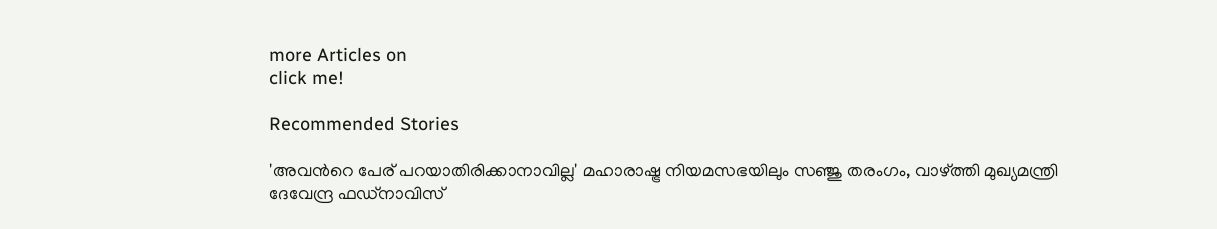more Articles on
click me!

Recommended Stories

'അവന്‍റെ പേര് പറയാതിരിക്കാനാവില്ല' മഹാരാഷ്ട്ര നിയമസഭയിലും സഞ്ജു തരംഗം, വാഴ്ത്തി മുഖ്യമന്ത്രി ദേവേന്ദ്ര ഫഡ്‌നാവിസ്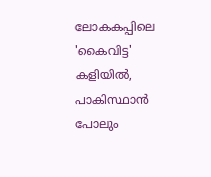ലോകകപ്പിലെ 'കൈവിട്ട' കളിയിൽ, പാകിസ്ഥാൻ പോലും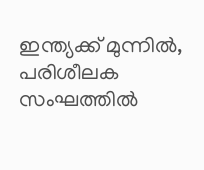ഇന്ത്യക്ക് മുന്നില്‍, പരിശീലക സംഘത്തില്‍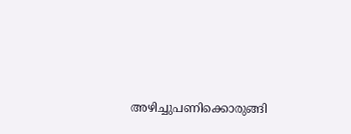അഴിച്ചുപണിക്കൊരുങ്ങി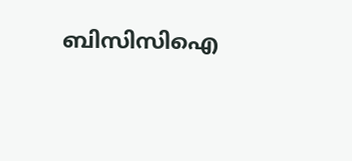ബിസിസിഐ